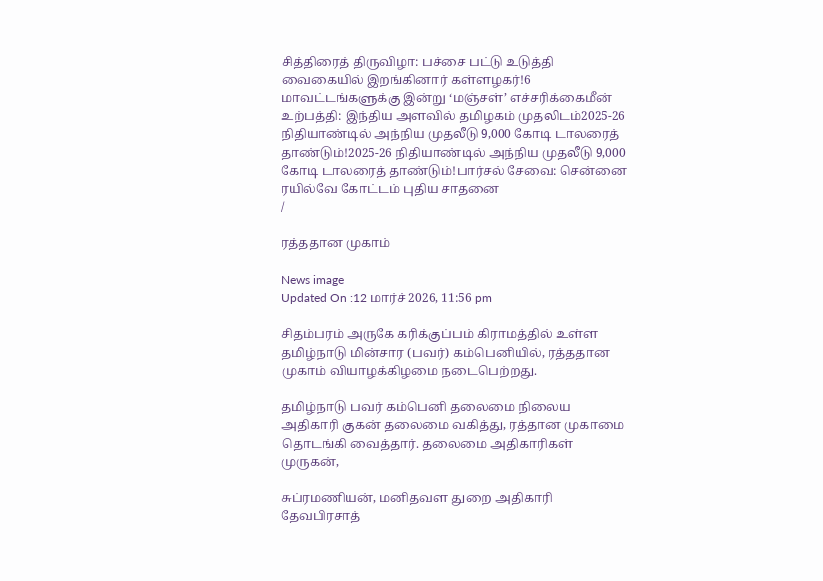சித்திரைத் திருவிழா: பச்சை பட்டு உடுத்தி வைகையில் இறங்கினார் கள்ளழகர்!6 மாவட்டங்களுக்கு இன்று ‘மஞ்சள்’ எச்சரிக்கைமீன் உற்பத்தி: இந்திய அளவில் தமிழகம் முதலிடம்2025-26 நிதியாண்டில் அந்நிய முதலீடு 9,000 கோடி டாலரைத் தாண்டும்!2025-26 நிதியாண்டில் அந்நிய முதலீடு 9,000 கோடி டாலரைத் தாண்டும்!பார்சல் சேவை: சென்னை ரயில்வே கோட்டம் புதிய சாதனை
/

ரத்ததான முகாம்

News image
Updated On :12 மார்ச் 2026, 11:56 pm

சிதம்பரம் அருகே கரிக்குப்பம் கிராமத்தில் உள்ள தமிழ்நாடு மின்சார (பவர்) கம்பெனியில், ரத்ததான முகாம் வியாழக்கிழமை நடைபெற்றது.

தமிழ்நாடு பவர் கம்பெனி தலைமை நிலைய அதிகாரி குகன் தலைமை வகித்து, ரத்தான முகாமை தொடங்கி வைத்தார். தலைமை அதிகாரிகள் முருகன்,

சுப்ரமணியன், மனிதவள துறை அதிகாரி தேவபிரசாத்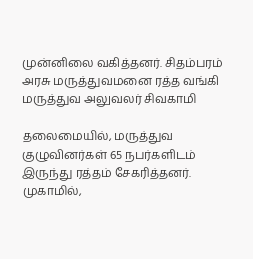முன்னிலை வகித்தனர். சிதம்பரம் அரசு மருத்துவமனை ரத்த வங்கி மருத்துவ அலுவலர் சிவகாமி

தலைமையில், மருத்துவ குழுவினர்கள் 65 நபர்களிடம் இருந்து ரத்தம் சேகரித்தனர். முகாமில்,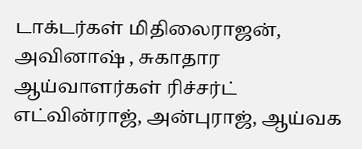டாக்டர்கள் மிதிலைராஜன், அவினாஷ் , சுகாதார ஆய்வாளர்கள் ரிச்சர்ட் எட்வின்ராஜ், அன்புராஜ், ஆய்வக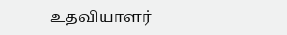உதவியாளர்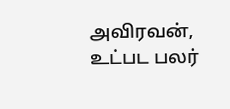அவிரவன், உட்பட பலர்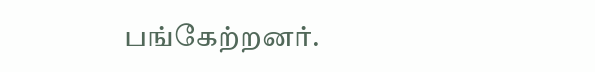பங்கேற்றனர்.